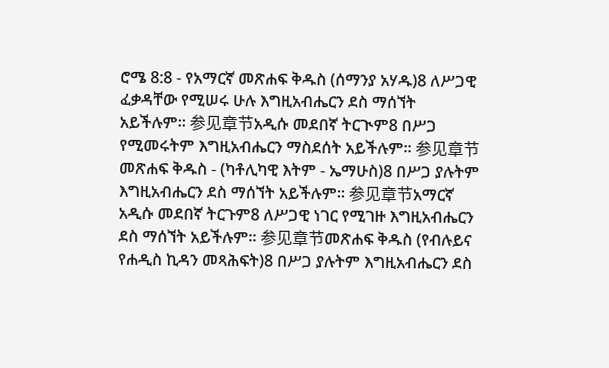ሮሜ 8:8 - የአማርኛ መጽሐፍ ቅዱስ (ሰማንያ አሃዱ)8 ለሥጋዊ ፈቃዳቸው የሚሠሩ ሁሉ እግዚአብሔርን ደስ ማሰኘት አይችሉም። 参见章节አዲሱ መደበኛ ትርጒም8 በሥጋ የሚመሩትም እግዚአብሔርን ማስደሰት አይችሉም። 参见章节መጽሐፍ ቅዱስ - (ካቶሊካዊ እትም - ኤማሁስ)8 በሥጋ ያሉትም እግዚአብሔርን ደስ ማሰኘት አይችሉም። 参见章节አማርኛ አዲሱ መደበኛ ትርጉም8 ለሥጋዊ ነገር የሚገዙ እግዚአብሔርን ደስ ማሰኘት አይችሉም። 参见章节መጽሐፍ ቅዱስ (የብሉይና የሐዲስ ኪዳን መጻሕፍት)8 በሥጋ ያሉትም እግዚአብሔርን ደስ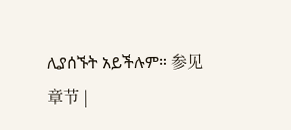ሊያሰኙት አይችሉም። 参见章节 |